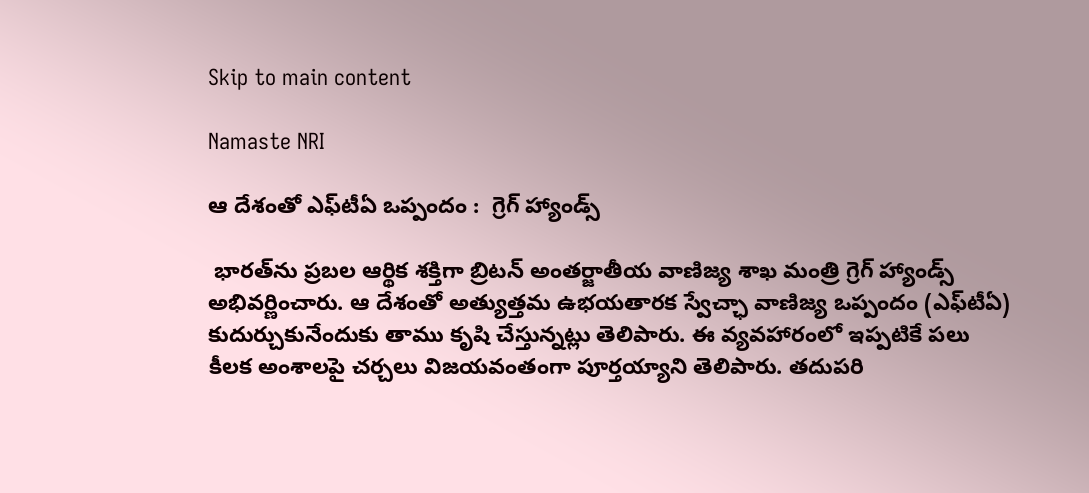Skip to main content

Namaste NRI

ఆ దేశంతో ఎఫ్‌టీఏ ఒప్పందం :  గ్రెగ్‌ హ్యాండ్స్‌

 భారత్‌ను ప్రబల ఆర్థిక శక్తిగా బ్రిటన్‌ అంతర్జాతీయ వాణిజ్య శాఖ మంత్రి గ్రెగ్‌ హ్యాండ్స్‌ అభివర్ణించారు. ఆ దేశంతో అత్యుత్తమ ఉభయతారక స్వేచ్ఛా వాణిజ్య ఒప్పందం (ఎఫ్‌టీఏ) కుదుర్చుకునేందుకు తాము కృషి చేస్తున్నట్లు తెలిపారు. ఈ వ్యవహారంలో ఇప్పటికే పలు కీలక అంశాలపై చర్చలు విజయవంతంగా పూర్తయ్యాని తెలిపారు. తదుపరి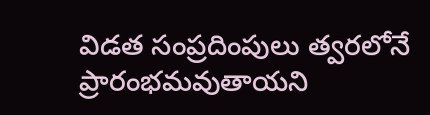విడత సంప్రదింపులు త్వరలోనే ప్రారంభమవుతాయని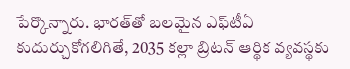పేర్కొన్నారు. భారత్‌తో బలమైన ఎఫ్‌టీఏ కుదుర్చుకోగలిగితే, 2035 కల్లా బ్రిటన్‌ ఆర్థిక వ్యవస్థకు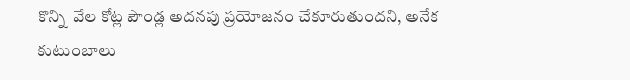కొన్ని  వేల కోట్ల పౌండ్ల అదనపు ప్రయోజనం చేకూరుతుందని, అనేక కుటుంబాలు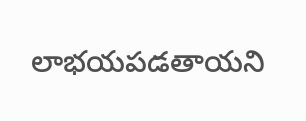లాభయపడతాయని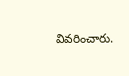వివరించారు.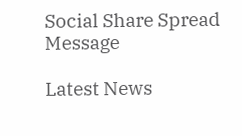Social Share Spread Message

Latest News